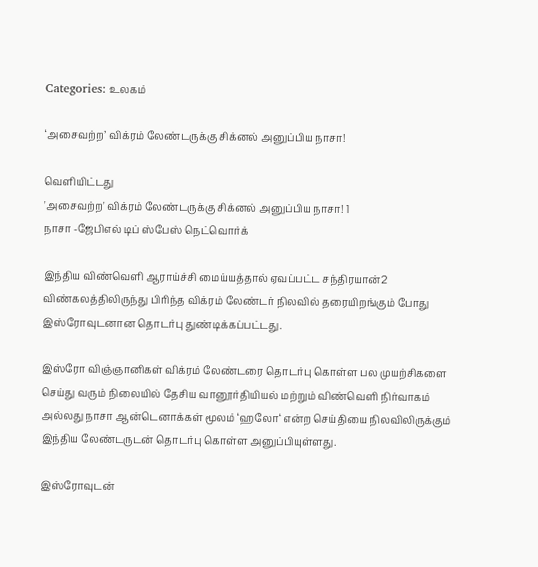Categories: உலகம்

‘அசைவற்ற’ விக்ரம் லேண்டருக்கு சிக்னல் அனுப்பிய நாசா!

வெளியிட்டது
'அசைவற்ற' விக்ரம் லேண்டருக்கு சிக்னல் அனுப்பிய நாசா! 1
நாசா -ஜேபிஎல் டிப் ஸ்பேஸ் நெட்வொர்க்

இந்திய விண்வெளி ஆராய்ச்சி மைய்யத்தால் ஏவப்பட்ட சந்திரயான்2 விண்கலத்திலிருந்து பிரிந்த விக்ரம் லேண்டர் நிலவில் தரையிறங்கும் போது இஸ்ரோவுடனான தொடர்பு துண்டிக்கப்பட்டது.

இஸ்ரோ விஞ்ஞானிகள் விக்ரம் லேண்டரை தொடர்பு கொள்ள பல முயற்சிகளை செய்து வரும் நிலையில் தேசிய வானூர்தியியல் மற்றும் விண்வெளி நிர்வாகம் அல்லது நாசா ஆன்டெனாக்கள் மூலம் ‘ஹலோ‘ என்ற செய்தியை நிலவிலிருக்கும் இந்திய லேண்டருடன் தொடர்பு கொள்ள அனுப்பியுள்ளது.

இஸ்ரோவுடன்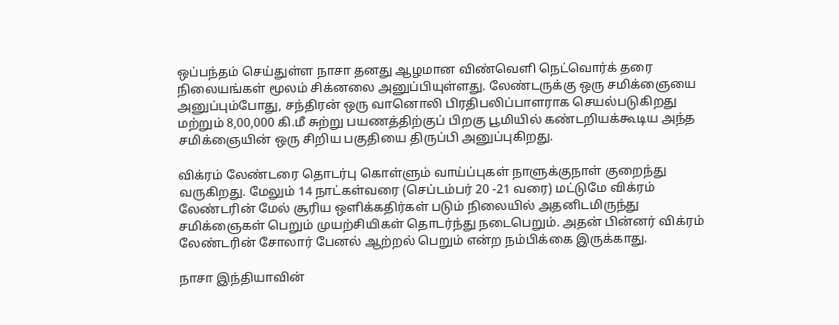ஒப்பந்தம் செய்துள்ள நாசா தனது ஆழமான விண்வெளி நெட்வொர்க் தரை நிலையங்கள் மூலம் சிக்னலை அனுப்பியுள்ளது. லேண்டருக்கு ஒரு சமிக்ஞையை அனுப்பும்போது, சந்திரன் ஒரு வானொலி பிரதிபலிப்பாளராக செயல்படுகிறது மற்றும் 8,00,000 கி.மீ சுற்று பயணத்திற்குப் பிறகு பூமியில் கண்டறியக்கூடிய அந்த சமிக்ஞையின் ஒரு சிறிய பகுதியை திருப்பி அனுப்புகிறது.

விக்ரம் லேண்டரை தொடர்பு கொள்ளும் வாய்ப்புகள் நாளுக்குநாள் குறைந்து வருகிறது. மேலும் 14 நாட்கள்வரை (செப்டம்பர் 20 -21 வரை) மட்டுமே விக்ரம் லேண்டரின் மேல் சூரிய ஒளிக்கதிர்கள் படும் நிலையில் அதனிடமிருந்து சமிக்ஞைகள் பெறும் முயற்சியிகள் தொடர்ந்து நடைபெறும். அதன் பின்னர் விக்ரம் லேண்டரின் சோலார் பேனல் ஆற்றல் பெறும் என்ற நம்பிக்கை இருக்காது.

நாசா இந்தியாவின்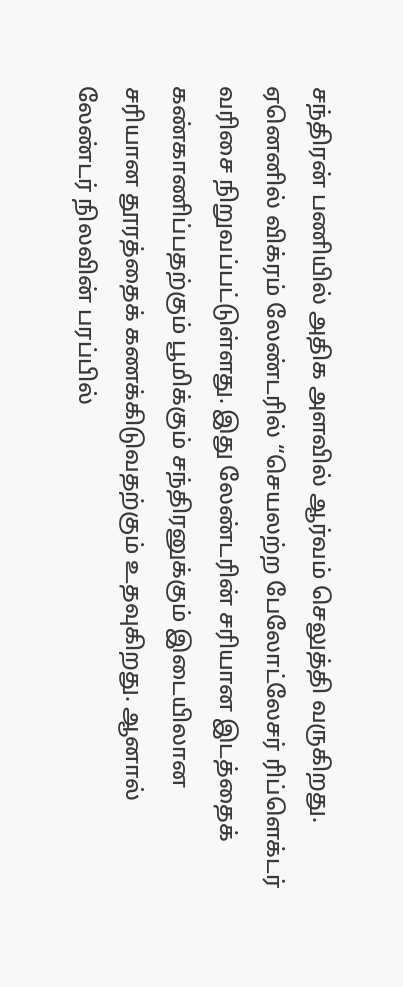சந்திரன் பணியில் அதிக அளவில் ஆர்வம் செலுத்தி வருகிறது. ஏனெனில் விக்ரம் லேண்டரில் “செயலற்ற பேலோட்லேசர் ரிப்ளெக்டர் வரிசை நிறுவப்பட்டுள்ளது. இது லேண்டரின் சரியான இடத்தைக் கண்காணிப்பதற்கும் பூமிக்கும் சந்திரனுக்கும் இடையிலான சரியான தூரத்தைக் கணக்கிடுவதற்கும் உதவுகிறது. ஆனால் லேண்டர் நிலவின் பரப்பில்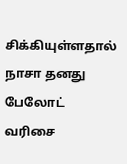சிக்கியுள்ளதால் நாசா தனது பேலோட் வரிசை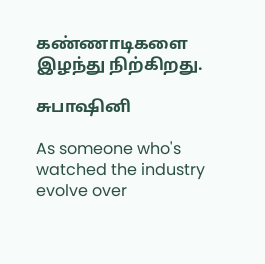கண்ணாடிகளை இழந்து நிற்கிறது.

சுபாஷினி

As someone who's watched the industry evolve over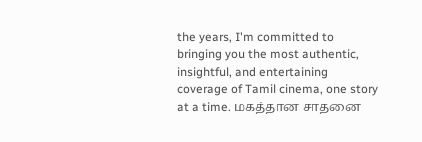the years, I'm committed to bringing you the most authentic, insightful, and entertaining coverage of Tamil cinema, one story at a time. மகத்தான சாதனை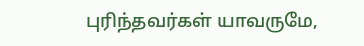புரிந்தவர்கள் யாவருமே,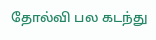தோல்வி பல கடந்து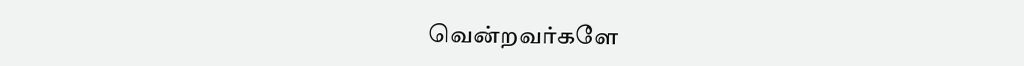வென்றவர்களே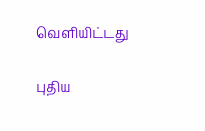வெளியிட்டது

புதிய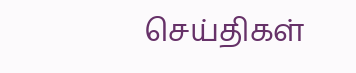செய்திகள்